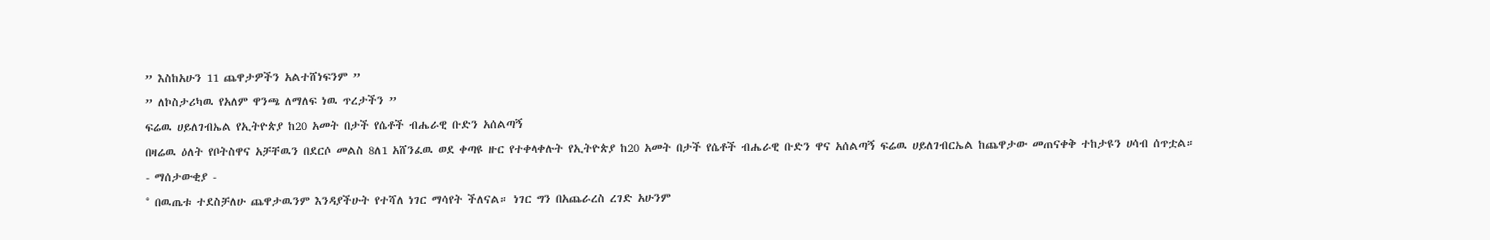” እስከአሁን 11 ጨዋታዎችን አልተሸነፍንም ”
” ለኮስታሪካዉ የአለም ዋንጫ ለማለፍ ነዉ ጥረታችን ”
ፍሬዉ ሀይለገብኤል የኢትዮጵያ ከ20 አመት በታች የሴቶች ብሔራዊ ቡድን አሰልጣኝ
በዛሬዉ ዕለት የቦትስዋና አቻቸዉን በደርሶ መልስ 8ለ1 አሸንፈዉ ወደ ቀጣዩ ዙር የተቀላቀሉት የኢትዮጵያ ከ20 አመት በታች የሴቶች ብሔራዊ ቡድን ዋና አሰልጣኝ ፍሬዉ ሀይለገብርኤል ከጨዋታው መጠናቀቅ ተከታዩን ሀሳብ ሰጥቷል።
- ማሰታውቂያ -
° በዉጤቱ ተደስቻለሁ ጨዋታዉንም እንዳያችሁት የተሻለ ነገር ማሳየት ችለናል። ነገር ግን በአጨራረስ ረገድ አሁንም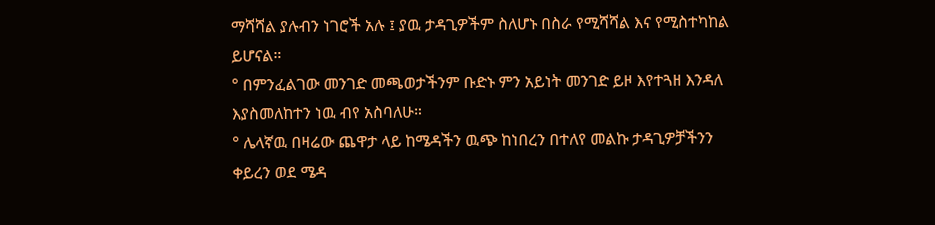ማሻሻል ያሉብን ነገሮች አሉ ፤ ያዉ ታዳጊዎችም ስለሆኑ በስራ የሚሻሻል እና የሚስተካከል ይሆናል።
° በምንፈልገው መንገድ መጫወታችንም ቡድኑ ምን አይነት መንገድ ይዞ እየተጓዘ እንዳለ እያስመለከተን ነዉ ብየ አስባለሁ።
° ሌላኛዉ በዛሬው ጨዋታ ላይ ከሜዳችን ዉጭ ከነበረን በተለየ መልኩ ታዳጊዎቻችንን ቀይረን ወደ ሜዳ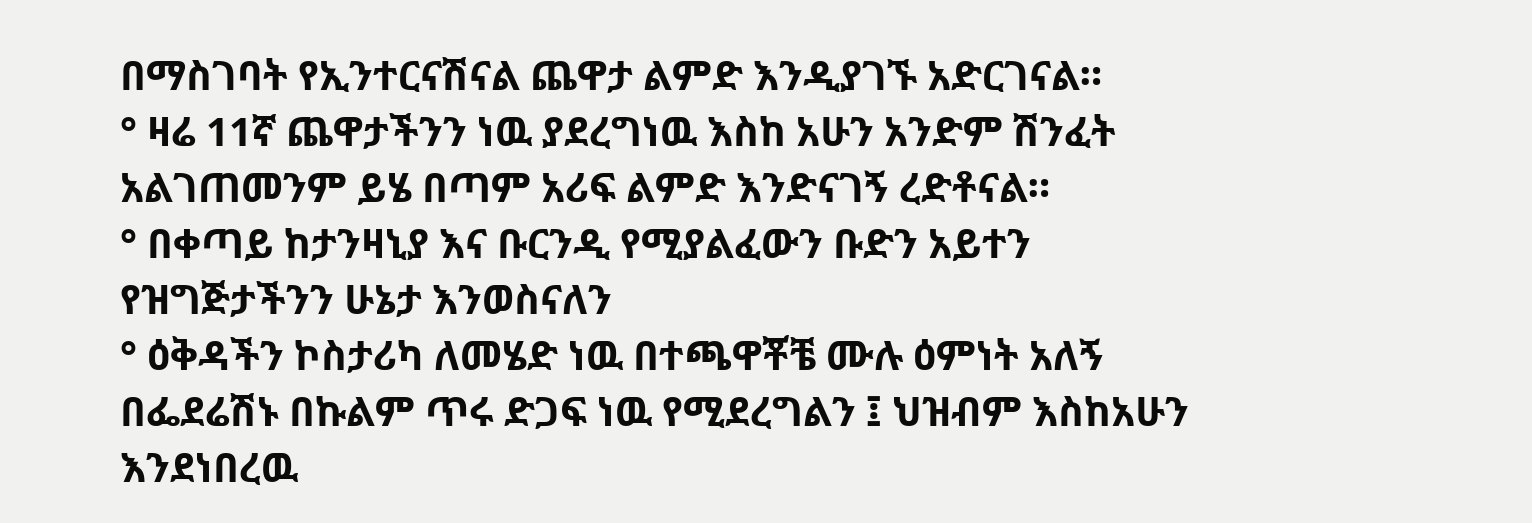በማስገባት የኢንተርናሽናል ጨዋታ ልምድ እንዲያገኙ አድርገናል።
° ዛሬ 11ኛ ጨዋታችንን ነዉ ያደረግነዉ እስከ አሁን አንድም ሽንፈት አልገጠመንም ይሄ በጣም አሪፍ ልምድ እንድናገኝ ረድቶናል።
° በቀጣይ ከታንዛኒያ እና ቡርንዲ የሚያልፈውን ቡድን አይተን የዝግጅታችንን ሁኔታ እንወስናለን
° ዕቅዳችን ኮስታሪካ ለመሄድ ነዉ በተጫዋቾቼ ሙሉ ዕምነት አለኝ በፌደሬሽኑ በኩልም ጥሩ ድጋፍ ነዉ የሚደረግልን ፤ ህዝብም እስከአሁን እንደነበረዉ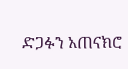ድጋፉን አጠናክሮ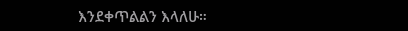እንደቀጥልልን እላለሁ።